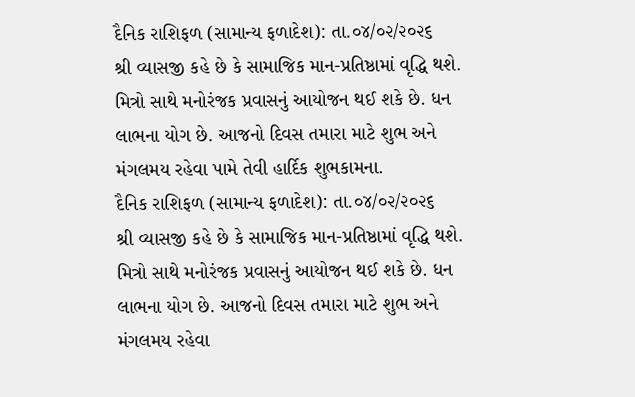દૈનિક રાશિફળ (સામાન્ય ફળાદેશ): તા.૦૪/૦૨/૨૦૨૬
શ્રી વ્યાસજી કહે છે કે સામાજિક માન-પ્રતિષ્ઠામાં વૃદ્ધિ થશે. મિત્રો સાથે મનોરંજક પ્રવાસનું આયોજન થઈ શકે છે. ધન લાભના યોગ છે. આજનો દિવસ તમારા માટે શુભ અને મંગલમય રહેવા પામે તેવી હાર્દિક શુભકામના.
દૈનિક રાશિફળ (સામાન્ય ફળાદેશ): તા.૦૪/૦૨/૨૦૨૬
શ્રી વ્યાસજી કહે છે કે સામાજિક માન-પ્રતિષ્ઠામાં વૃદ્ધિ થશે. મિત્રો સાથે મનોરંજક પ્રવાસનું આયોજન થઈ શકે છે. ધન લાભના યોગ છે. આજનો દિવસ તમારા માટે શુભ અને મંગલમય રહેવા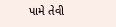પામે તેવી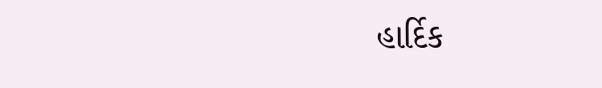હાર્દિક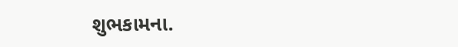શુભકામના.